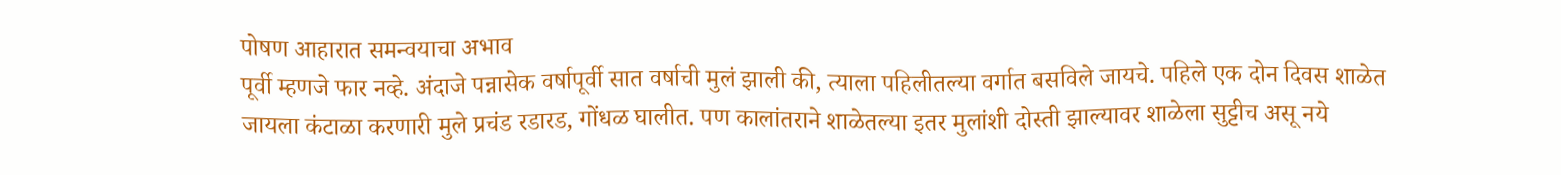पोषण आहारात समन्वयाचा अभाव
पूर्वी म्हणजे फार नव्हे. अंदाजे पन्नासेक वर्षापूर्वी सात वर्षाची मुलं झाली की, त्याला पहिलीतल्या वर्गात बसविले जायचे. पहिले एक दोन दिवस शाळेत जायला कंटाळा करणारी मुले प्रचंड रडारड, गोंधळ घालीत. पण कालांतराने शाळेतल्या इतर मुलांशी दोस्ती झाल्यावर शाळेला सुट्टीच असू नये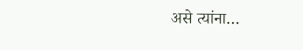असे त्यांना…